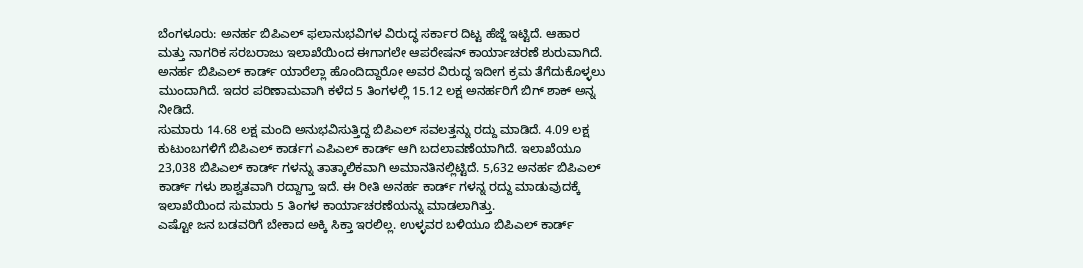ಬೆಂಗಳೂರು: ಅನರ್ಹ ಬಿಪಿಎಲ್ ಫಲಾನುಭವಿಗಳ ವಿರುದ್ಧ ಸರ್ಕಾರ ದಿಟ್ಟ ಹೆಜ್ಜೆ ಇಟ್ಟಿದೆ. ಆಹಾರ ಮತ್ತು ನಾಗರಿಕ ಸರಬರಾಜು ಇಲಾಖೆಯಿಂದ ಈಗಾಗಲೇ ಆಪರೇಷನ್ ಕಾರ್ಯಾಚರಣೆ ಶುರುವಾಗಿದೆ. ಅನರ್ಹ ಬಿಪಿಎಲ್ ಕಾರ್ಡ್ ಯಾರೆಲ್ಲಾ ಹೊಂದಿದ್ದಾರೋ ಅವರ ವಿರುದ್ಧ ಇದೀಗ ಕ್ರಮ ತೆಗೆದುಕೊಳ್ಳಲು ಮುಂದಾಗಿದೆ. ಇದರ ಪರಿಣಾಮವಾಗಿ ಕಳೆದ 5 ತಿಂಗಳಲ್ಲಿ 15.12 ಲಕ್ಷ ಅನರ್ಹರಿಗೆ ಬಿಗ್ ಶಾಕ್ ಅನ್ನ ನೀಡಿದೆ.
ಸುಮಾರು 14.68 ಲಕ್ಷ ಮಂದಿ ಅನುಭವಿಸುತ್ತಿದ್ದ ಬಿಪಿಎಲ್ ಸವಲತ್ತನ್ನು ರದ್ದು ಮಾಡಿದೆ. 4.09 ಲಕ್ಷ ಕುಟುಂಬಗಳಿಗೆ ಬಿಪಿಎಲ್ ಕಾರ್ಡಗ ಎಪಿಎಲ್ ಕಾರ್ಡ್ ಆಗಿ ಬದಲಾವಣೆಯಾಗಿದೆ. ಇಲಾಖೆಯೂ 23,038 ಬಿಪಿಎಲ್ ಕಾರ್ಡ್ ಗಳನ್ನು ತಾತ್ಕಾಲಿಕವಾಗಿ ಅಮಾನತಿನಲ್ಲಿಟ್ಟಿದೆ. 5,632 ಅನರ್ಹ ಬಿಪಿಎಲ್ ಕಾರ್ಡ್ ಗಳು ಶಾಶ್ವತವಾಗಿ ರದ್ದಾಗ್ತಾ ಇದೆ. ಈ ರೀತಿ ಅನರ್ಹ ಕಾರ್ಡ್ ಗಳನ್ನ ರದ್ದು ಮಾಡುವುದಕ್ಕೆ ಇಲಾಖೆಯಿಂದ ಸುಮಾರು 5 ತಿಂಗಳ ಕಾರ್ಯಾಚರಣೆಯನ್ನು ಮಾಡಲಾಗಿತ್ತು.
ಎಷ್ಟೋ ಜನ ಬಡವರಿಗೆ ಬೇಕಾದ ಅಕ್ಕಿ ಸಿಕ್ತಾ ಇರಲಿಲ್ಲ. ಉಳ್ಳವರ ಬಳಿಯೂ ಬಿಪಿಎಲ್ ಕಾರ್ಡ್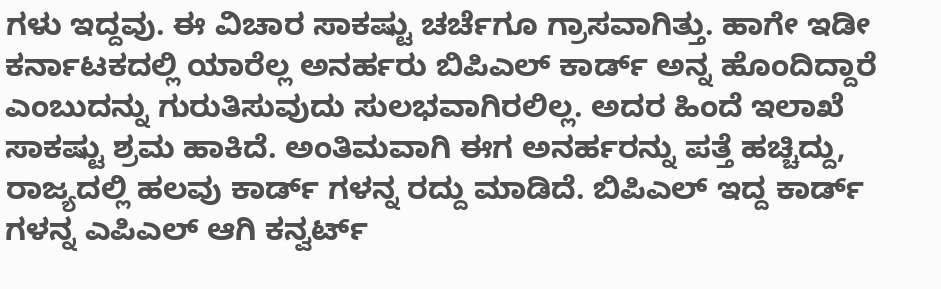ಗಳು ಇದ್ದವು. ಈ ವಿಚಾರ ಸಾಕಷ್ಟು ಚರ್ಚೆಗೂ ಗ್ರಾಸವಾಗಿತ್ತು. ಹಾಗೇ ಇಡೀ ಕರ್ನಾಟಕದಲ್ಲಿ ಯಾರೆಲ್ಲ ಅನರ್ಹರು ಬಿಪಿಎಲ್ ಕಾರ್ಡ್ ಅನ್ನ ಹೊಂದಿದ್ದಾರೆ ಎಂಬುದನ್ನು ಗುರುತಿಸುವುದು ಸುಲಭವಾಗಿರಲಿಲ್ಲ. ಅದರ ಹಿಂದೆ ಇಲಾಖೆ ಸಾಕಷ್ಟು ಶ್ರಮ ಹಾಕಿದೆ. ಅಂತಿಮವಾಗಿ ಈಗ ಅನರ್ಹರನ್ನು ಪತ್ತೆ ಹಚ್ಚಿದ್ದು, ರಾಜ್ಯದಲ್ಲಿ ಹಲವು ಕಾರ್ಡ್ ಗಳನ್ನ ರದ್ದು ಮಾಡಿದೆ. ಬಿಪಿಎಲ್ ಇದ್ದ ಕಾರ್ಡ್ ಗಳನ್ನ ಎಪಿಎಲ್ ಆಗಿ ಕನ್ವರ್ಟ್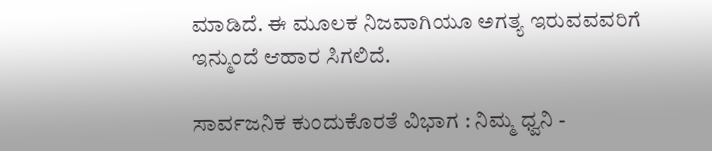ಮಾಡಿದೆ. ಈ ಮೂಲಕ ನಿಜವಾಗಿಯೂ ಅಗತ್ಯ ಇರುವವವರಿಗೆ ಇನ್ಮುಂದೆ ಆಹಾರ ಸಿಗಲಿದೆ.

ಸಾರ್ವಜನಿಕ ಕುಂದುಕೊರತೆ ವಿಭಾಗ : ನಿಮ್ಮ ಧ್ವನಿ -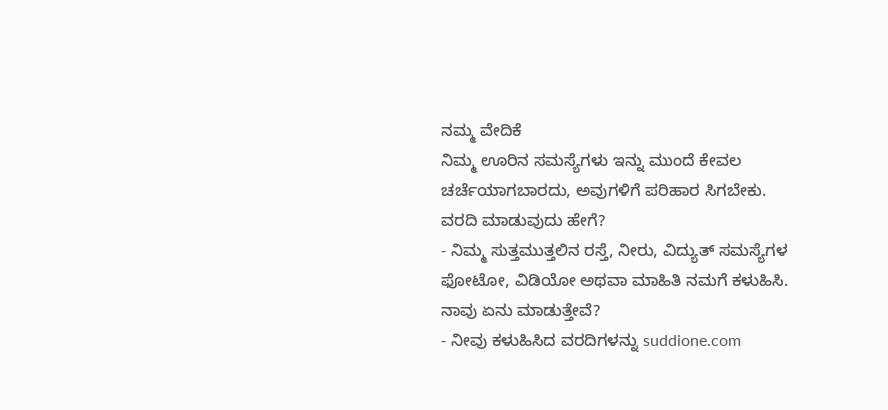ನಮ್ಮ ವೇದಿಕೆ
ನಿಮ್ಮ ಊರಿನ ಸಮಸ್ಯೆಗಳು ಇನ್ನು ಮುಂದೆ ಕೇವಲ ಚರ್ಚೆಯಾಗಬಾರದು, ಅವುಗಳಿಗೆ ಪರಿಹಾರ ಸಿಗಬೇಕು.
ವರದಿ ಮಾಡುವುದು ಹೇಗೆ?
- ನಿಮ್ಮ ಸುತ್ತಮುತ್ತಲಿನ ರಸ್ತೆ, ನೀರು, ವಿದ್ಯುತ್ ಸಮಸ್ಯೆಗಳ ಫೋಟೋ, ವಿಡಿಯೋ ಅಥವಾ ಮಾಹಿತಿ ನಮಗೆ ಕಳುಹಿಸಿ.
ನಾವು ಏನು ಮಾಡುತ್ತೇವೆ?
- ನೀವು ಕಳುಹಿಸಿದ ವರದಿಗಳನ್ನು suddione.com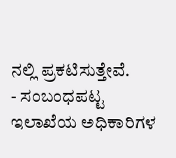ನಲ್ಲಿ ಪ್ರಕಟಿಸುತ್ತೇವೆ.
- ಸಂಬಂಧಪಟ್ಟ ಇಲಾಖೆಯ ಅಧಿಕಾರಿಗಳ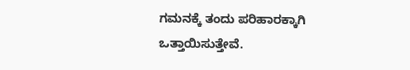ಗಮನಕ್ಕೆ ತಂದು ಪರಿಹಾರಕ್ಕಾಗಿ ಒತ್ತಾಯಿಸುತ್ತೇವೆ.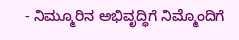- ನಿಮ್ಮೂರಿನ ಅಭಿವೃದ್ಧಿಗೆ ನಿಮ್ಮೊಂದಿಗೆ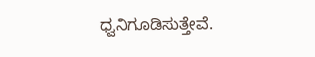ಧ್ವನಿಗೂಡಿಸುತ್ತೇವೆ.